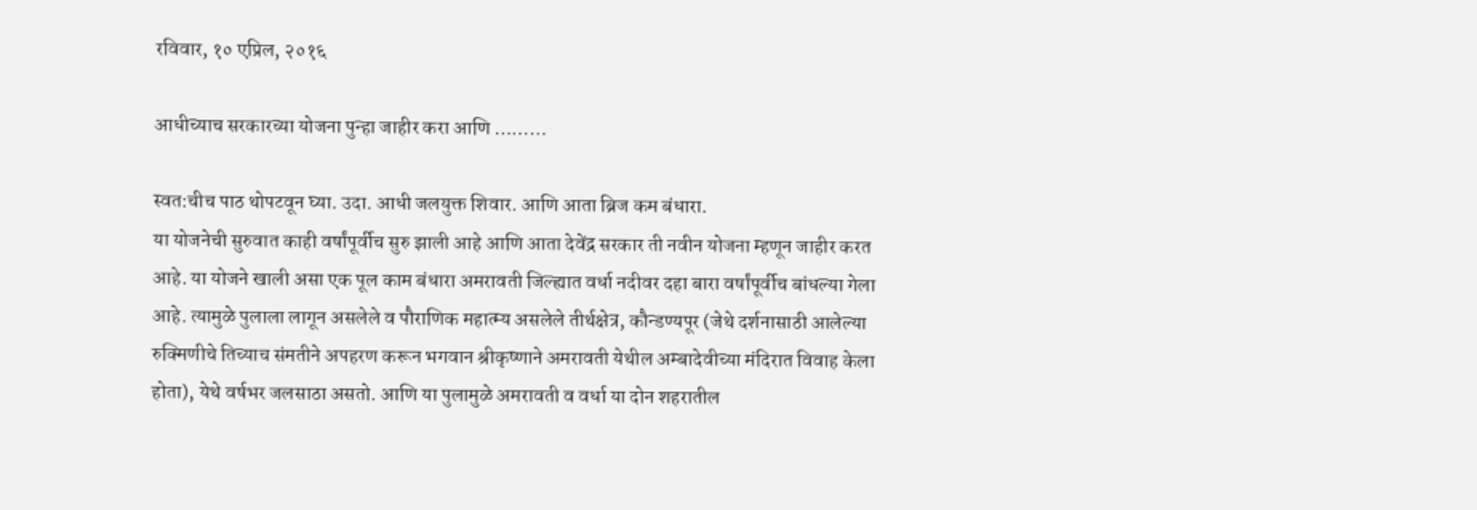रविवार, १० एप्रिल, २०१६

आधीच्याच सरकारच्या योजना पुन्हा जाहीर करा आणि ………

स्वत:चीच पाठ थोपटवून घ्या. उदा. आधी जलयुक्त शिवार. आणि आता ब्रिज कम बंधारा.
या योजनेची सुरुवात काही वर्षांपूर्वीच सुरु झाली आहे आणि आता देवेंद्र सरकार ती नवीन योजना म्हणून जाहीर करत आहे. या योजने खाली असा एक पूल काम बंधारा अमरावती जिल्ह्यात वर्धा नदीवर दहा बारा वर्षांपूर्वीच बांधल्या गेला आहे. त्यामुळे पुलाला लागून असलेले व पौराणिक महात्म्य असलेले तीर्थक्षेत्र, कौन्डण्यपूर (जेथे दर्शनासाठी आलेल्या रुक्मिणीचे तिच्याच संमतीने अपहरण करून भगवान श्रीकृष्णाने अमरावती येथील अम्बादेवीच्या मंदिरात विवाह केला होता), येथे वर्षभर जलसाठा असतो. आणि या पुलामुळे अमरावती व वर्धा या दोन शहरातील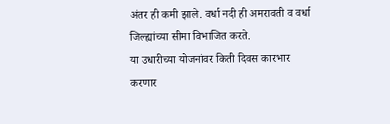अंतर ही कमी झाले. वर्धा नदी ही अमरावती व वर्धा जिल्ह्यांच्या सीमा विभाजित करते.
या उधारीच्या योजनांवर किती दिवस कारभार करणार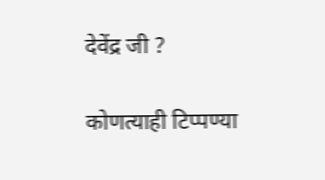देवेंद्र जी ?

कोणत्याही टिप्पण्‍या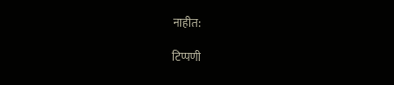नाहीत:

टिप्पणी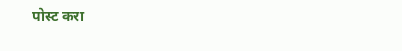पोस्ट करा